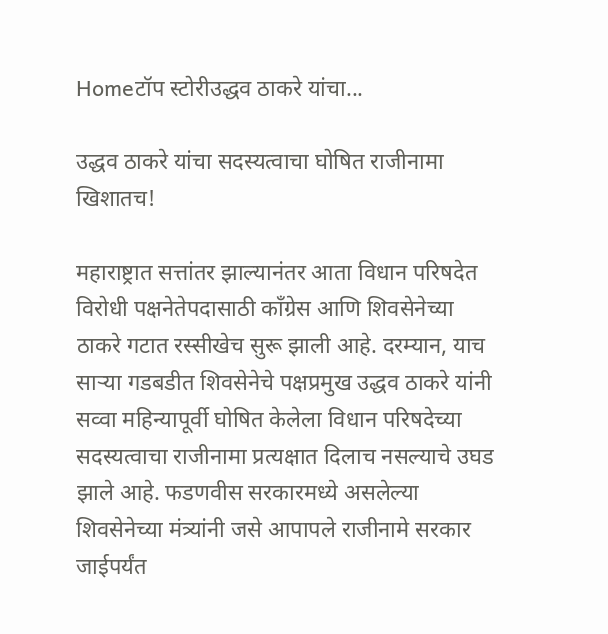Homeटॉप स्टोरीउद्धव ठाकरे यांचा...

उद्धव ठाकरे यांचा सदस्यत्वाचा घोषित राजीनामा खिशातच!

महाराष्ट्रात सत्तांतर झाल्यानंतर आता विधान परिषदेत विरोधी पक्षनेतेपदासाठी काँग्रेस आणि शिवसेनेच्या ठाकरे गटात रस्सीखेच सुरू झाली आहे. दरम्यान, याच साऱ्या गडबडीत शिवसेनेचे पक्षप्रमुख उद्धव ठाकरे यांनी सव्वा महिन्यापूर्वी घोषित केलेला विधान परिषदेच्या सदस्यत्वाचा राजीनामा प्रत्यक्षात दिलाच नसल्याचे उघड झाले आहे. फडणवीस सरकारमध्ये असलेल्या शिवसेनेच्या मंत्र्यांनी जसे आपापले राजीनामे सरकार जाईपर्यंत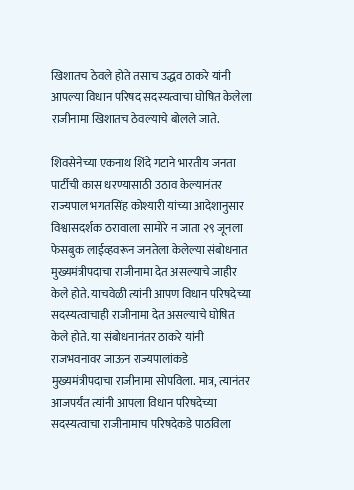खिशातच ठेवले होते तसाच उद्धव ठाकरे यांनी आपल्या विधान परिषद सदस्यत्वाचा घोषित केलेला राजीनामा खिशातच ठेवल्याचे बोलले जाते.

शिवसेनेच्या एकनाथ शिंदे गटाने भारतीय जनता पार्टीची कास धरण्यासाठी उठाव केल्यानंतर राज्यपाल भगतसिंह कोश्यारी यांच्या आदेशानुसार विश्वासदर्शक ठरावाला सामोरे न जाता २९ जूनला फेसबुक लाईव्हवरून जनतेला केलेल्या संबोधनात मुख्यमंत्रीपदाचा राजीनामा देत असल्याचे जाहीर केले होते. याचवेळी त्यांनी आपण विधान परिषदेच्या सदस्यत्वाचाही राजीनामा देत असल्याचे घोषित केले होते. या संबोधनानंतर ठाकरे यांनी राजभवनावर जाऊन राज्यपालांकडे मुख्यमंत्रीपदाचा राजीनामा सोपविला. मात्र, त्यानंतर आजपर्यंत त्यांनी आपला विधान परिषदेच्या सदस्यत्वाचा राजीनामाच परिषदेकडे पाठविला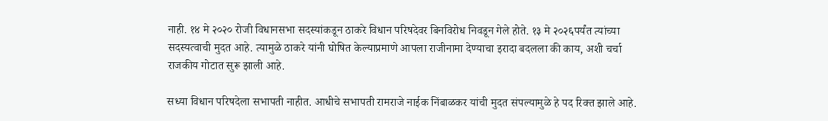नाही. १४ मे २०२० रोजी विधानसभा सदस्यांकडून ठाकरे विधान परिषदेवर बिनविरोध निवडून गेले होते. १३ मे २०२६पर्यंत त्यांच्या सदस्यत्वाची मुदत आहे. त्यामुळे ठाकरे यांनी घोषित केल्याप्रमाणे आपला राजीनामा देण्याचा इरादा बदलला की काय, अशी चर्चा राजकीय गोटात सुरू झाली आहे.

सध्या विधान परिषदेला सभापती नाहीत. आधीचे सभापती रामराजे नाईक निंबाळकर यांची मुदत संपल्यामुळे हे पद रिक्त झाले आहे.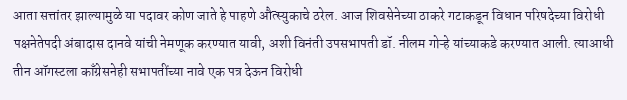आता सत्तांतर झाल्यामुळे या पदावर कोण जाते हे पाहणे औत्स्युकाचे ठरेल. आज शिवसेनेच्या ठाकरे गटाकडून विधान परिषदेच्या विरोधी पक्षनेतेपदी अंबादास दानवे यांची नेमणूक करण्यात यावी, अशी विनंती उपसभापती डॉ. नीलम गोऱ्हे यांच्याकडे करण्यात आली. त्याआधी तीन ऑगस्टला काँग्रेसनेही सभापतींच्या नावे एक पत्र देऊन विरोधी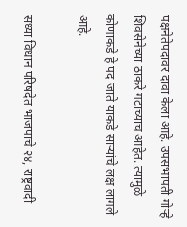पक्षनेतेपदावर दावा केला आहे. उपसभापती गोऱ्हे शिवसेनेच्या ठाकरे गटाच्याच आहेत. त्यामुळे कोणाकडे हे पद जाते याकडे साऱ्यांचे लक्ष लागले आहे.

सध्या विधान परिषदेत भाजपाचे २४, राष्ट्रवादी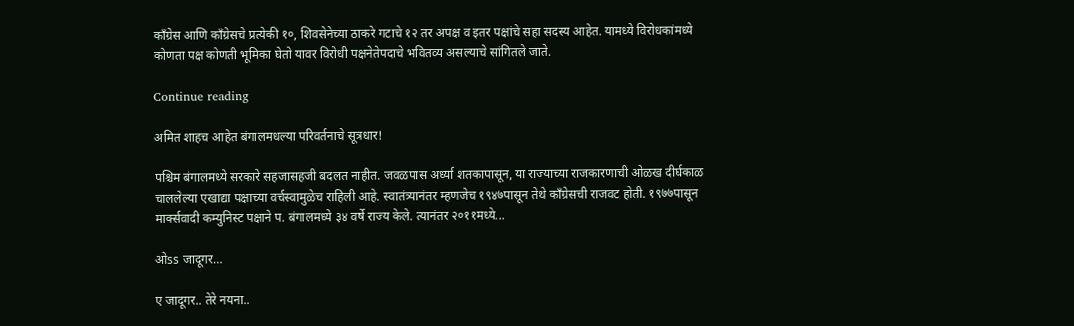काँग्रेस आणि काँग्रेसचे प्रत्येकी १०, शिवसेनेच्या ठाकरे गटाचे १२ तर अपक्ष व इतर पक्षांचे सहा सदस्य आहेत. यामध्ये विरोधकांमध्ये कोणता पक्ष कोणती भूमिका घेतो यावर विरोधी पक्षनेतेपदाचे भवितव्य असल्याचे सांगितले जाते.

Continue reading

अमित शाहच आहेत बंगालमधल्या परिवर्तनाचे सूत्रधार!

पश्चिम बंगालमध्ये सरकारे सहजासहजी बदलत नाहीत. जवळपास अर्ध्या शतकापासून, या राज्याच्या राजकारणाची ओळख दीर्घकाळ चाललेल्या एखाद्या पक्षाच्या वर्चस्वामुळेच राहिली आहे. स्वातंत्र्यानंतर म्हणजेच १९४७पासून तेथे काँग्रेसची राजवट होती. १९७७पासून मार्क्सवादी कम्युनिस्ट पक्षाने प. बंगालमध्ये ३४ वर्षे राज्य केले. त्यानंतर २०११मध्ये...

ओss जादूगर…

ए जादूगर.. तेरे नयना..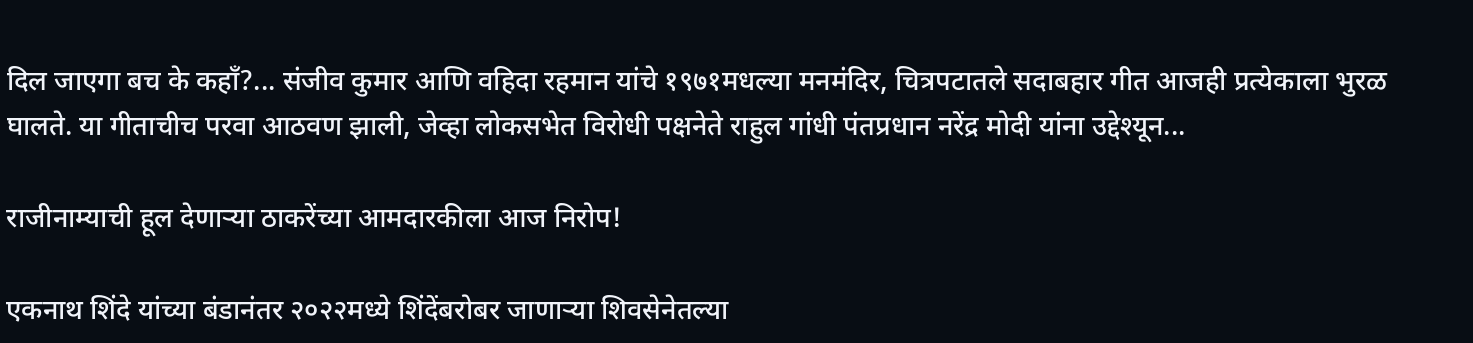दिल जाएगा बच के कहाँ?... संजीव कुमार आणि वहिदा रहमान यांचे १९७१मधल्या मनमंदिर, चित्रपटातले सदाबहार गीत आजही प्रत्येकाला भुरळ घालते. या गीताचीच परवा आठवण झाली, जेव्हा लोकसभेत विरोधी पक्षनेते राहुल गांधी पंतप्रधान नरेंद्र मोदी यांना उद्देश्यून...

राजीनाम्याची हूल देणाऱ्या ठाकरेंच्या आमदारकीला आज निरोप!

एकनाथ शिंदे यांच्या बंडानंतर २०२२मध्ये शिंदेंबरोबर जाणाऱ्या शिवसेनेतल्या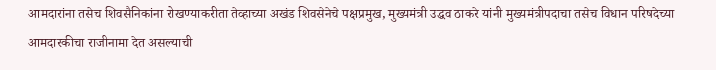आमदारांना तसेच शिवसैनिकांना रोखण्याकरीता तेव्हाच्या अखंड शिवसेनेचे पक्षप्रमुख, मुख्यमंत्री उद्धव ठाकरे यांनी मुख्यमंत्रीपदाचा तसेच विधान परिषदेच्या आमदारकीचा राजीनामा देत असल्याची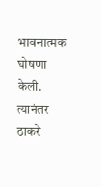भावनात्मक घोषणा केली. त्यानंतर ठाकरे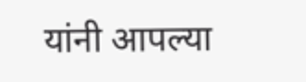यांनी आपल्या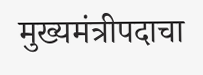मुख्यमंत्रीपदाचा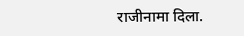राजीनामा दिला.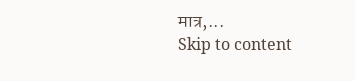मात्र,...
Skip to content